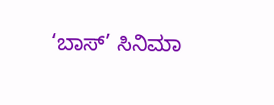‘ಬಾಸ್’ ಸಿನಿಮಾ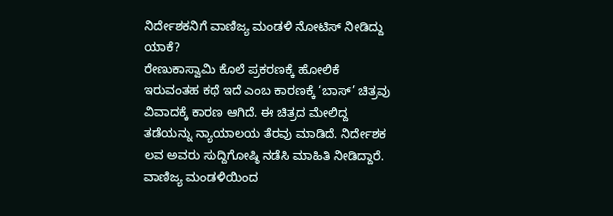ನಿರ್ದೇಶಕನಿಗೆ ವಾಣಿಜ್ಯ ಮಂಡಳಿ ನೋಟಿಸ್ ನೀಡಿದ್ದು ಯಾಕೆ?
ರೇಣುಕಾಸ್ವಾಮಿ ಕೊಲೆ ಪ್ರಕರಣಕ್ಕೆ ಹೋಲಿಕೆ ಇರುವಂತಹ ಕಥೆ ಇದೆ ಎಂಬ ಕಾರಣಕ್ಕೆ ‘ಬಾಸ್’ ಚಿತ್ರವು ವಿವಾದಕ್ಕೆ ಕಾರಣ ಆಗಿದೆ. ಈ ಚಿತ್ರದ ಮೇಲಿದ್ದ ತಡೆಯನ್ನು ನ್ಯಾಯಾಲಯ ತೆರವು ಮಾಡಿದೆ. ನಿರ್ದೇಶಕ ಲವ ಅವರು ಸುದ್ದಿಗೋಷ್ಠಿ ನಡೆಸಿ ಮಾಹಿತಿ ನೀಡಿದ್ದಾರೆ. ವಾಣಿಜ್ಯ ಮಂಡಳಿಯಿಂದ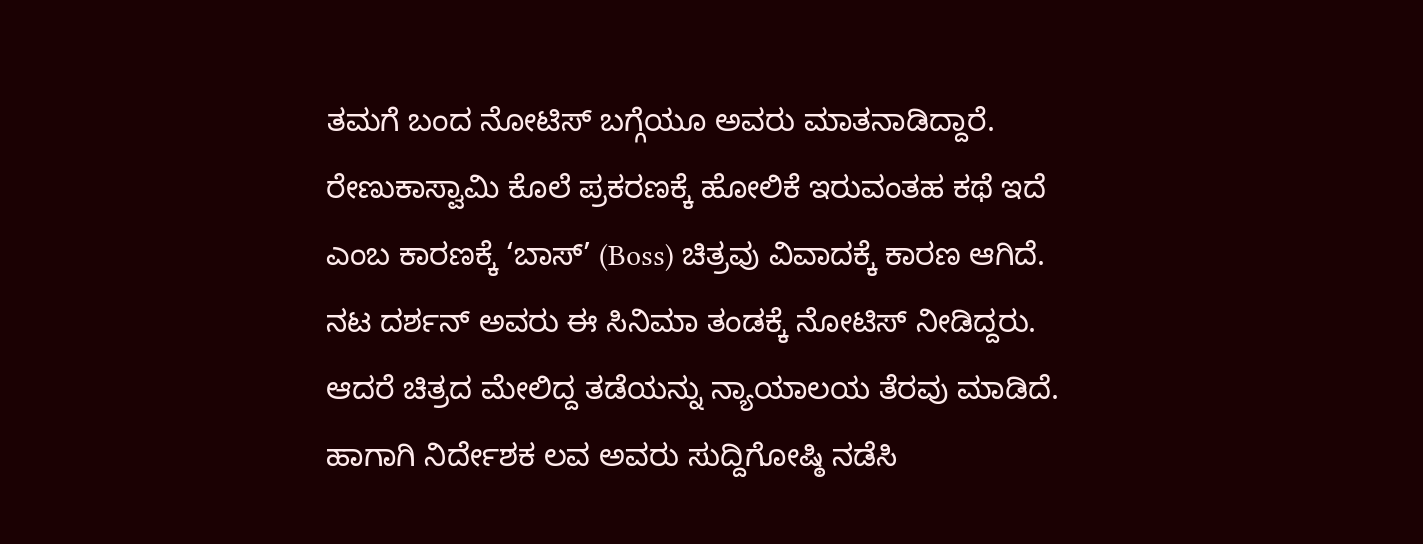ತಮಗೆ ಬಂದ ನೋಟಿಸ್ ಬಗ್ಗೆಯೂ ಅವರು ಮಾತನಾಡಿದ್ದಾರೆ.
ರೇಣುಕಾಸ್ವಾಮಿ ಕೊಲೆ ಪ್ರಕರಣಕ್ಕೆ ಹೋಲಿಕೆ ಇರುವಂತಹ ಕಥೆ ಇದೆ ಎಂಬ ಕಾರಣಕ್ಕೆ ‘ಬಾಸ್’ (Boss) ಚಿತ್ರವು ವಿವಾದಕ್ಕೆ ಕಾರಣ ಆಗಿದೆ. ನಟ ದರ್ಶನ್ ಅವರು ಈ ಸಿನಿಮಾ ತಂಡಕ್ಕೆ ನೋಟಿಸ್ ನೀಡಿದ್ದರು. ಆದರೆ ಚಿತ್ರದ ಮೇಲಿದ್ದ ತಡೆಯನ್ನು ನ್ಯಾಯಾಲಯ ತೆರವು ಮಾಡಿದೆ. ಹಾಗಾಗಿ ನಿರ್ದೇಶಕ ಲವ ಅವರು ಸುದ್ದಿಗೋಷ್ಠಿ ನಡೆಸಿ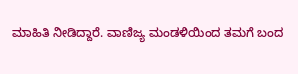ಮಾಹಿತಿ ನೀಡಿದ್ದಾರೆ. ವಾಣಿಜ್ಯ ಮಂಡಳಿಯಿಂದ ತಮಗೆ ಬಂದ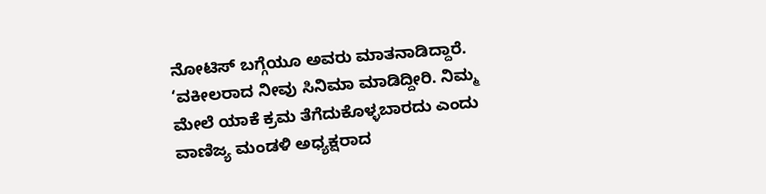ನೋಟಿಸ್ ಬಗ್ಗೆಯೂ ಅವರು ಮಾತನಾಡಿದ್ದಾರೆ. ‘ವಕೀಲರಾದ ನೀವು ಸಿನಿಮಾ ಮಾಡಿದ್ದೀರಿ. ನಿಮ್ಮ ಮೇಲೆ ಯಾಕೆ ಕ್ರಮ ತೆಗೆದುಕೊಳ್ಳಬಾರದು ಎಂದು ವಾಣಿಜ್ಯ ಮಂಡಳಿ ಅಧ್ಯಕ್ಷರಾದ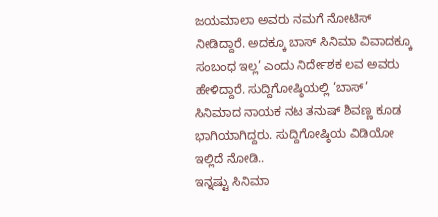ಜಯಮಾಲಾ ಅವರು ನಮಗೆ ನೋಟಿಸ್ ನೀಡಿದ್ದಾರೆ. ಅದಕ್ಕೂ ಬಾಸ್ ಸಿನಿಮಾ ವಿವಾದಕ್ಕೂ ಸಂಬಂಧ ಇಲ್ಲ’ ಎಂದು ನಿರ್ದೇಶಕ ಲವ ಅವರು ಹೇಳಿದ್ದಾರೆ. ಸುದ್ದಿಗೋಷ್ಠಿಯಲ್ಲಿ ‘ಬಾಸ್’ ಸಿನಿಮಾದ ನಾಯಕ ನಟ ತನುಷ್ ಶಿವಣ್ಣ ಕೂಡ ಭಾಗಿಯಾಗಿದ್ದರು. ಸುದ್ದಿಗೋಷ್ಠಿಯ ವಿಡಿಯೋ ಇಲ್ಲಿದೆ ನೋಡಿ..
ಇನ್ನಷ್ಟು ಸಿನಿಮಾ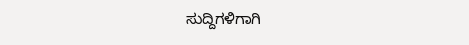ಸುದ್ದಿಗಳಿಗಾಗಿ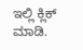ಇಲ್ಲಿ ಕ್ಲಿಕ್ ಮಾಡಿ.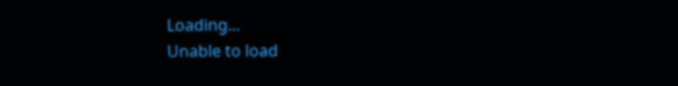Loading...
Unable to load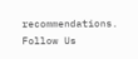recommendations.
Follow Us